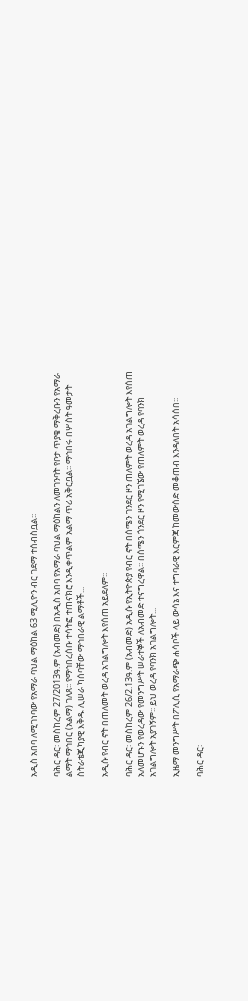አዲስ አበባ ለሚገነባው የአማራ ባህል ማዕከል 63 ሚሊዮን ብር ገደማ ተሰብስቧል፡፡

ባሕር ዳር፡ መስከረም 27/2013ዓ.ም (አብመድ) በአዲስ አበባ የአማራ ባህል ማዕከልን ለመገንባት የቦታ ጥያቄ ማቅረቡን የአማራ ልማት ማኅበር (አልማ) ገለጸ፡፡ የማኅበረሰቡ ተሳትፎ ተጠናክሮ እንዲቀጥልም አልማ ጥሪ አቅርቧል፡፡ ማኅበሩ በሦስት ዓመታት ስትራቴጂካያዊ እቅዱ ሊሠራ ካሰባቸው ማኅበራዊ ልማቶች...

አዲሱ የብር ኖት በጠለመት ወረዳ አገልግሎት እየሰጠ አይደለም፡፡

ባሕር ዳር፡ መስከረም 26/2.13ዓ.ም (አብመድ) አዲሱ የኢትዮጵያ የብር ኖት በሰሜን ገንደር ዞን ጠለምት ወረዳ አገልግሎት እየሰጠ አለመሆኑን የወረዳው የመንግሥት ሠራተኞች ለአብመድ ተናግረዋል፡፡ በሰሜን ጎንደር ዞን የሚገኜው የጠለምት ወረዳ የባንክ አገልግሎት አያገኝም፡፡ ይህ ወረዳ የባንክ አገልግሎት...

ኢዜማ መንግሥት በፖሊሲ የአማራጭ ሐሳቦች ላይ ውሳኔ እና ተግባራዊ እርምጃ ከመውሰድ መቆጠብ እንዳለበት አሳሰበ፡፡

ባሕር ዳር፡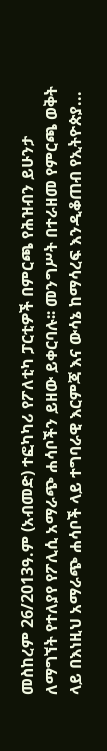መስከረም 26/2013ዓ.ም (አብመድ) ተፎካካሪ የፖለቲካ ፓርቲዎች በምርጫ የሕዝብን ይሁንታ ለማግኘት የተለያየ የፖሊሲ አማራጭ ሐሳቦችን ይዘው ይቀርባሉ፡፡ መንግሥት በተራዘመ የምርጫ ወቅት ላይ በእነዚህ አማራጭ ሐሳቦች ላይ ተግባራዊ እርምጃ እና ውሳኔ ከማሳረፍ እንዲቆጠብ የኢትዮጵያ...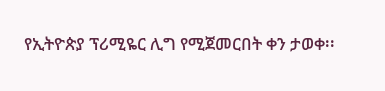የኢትዮጵያ ፕሪሚዬር ሊግ የሚጀመርበት ቀን ታወቀ፡፡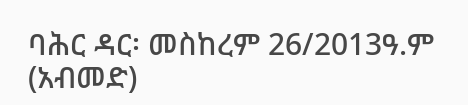ባሕር ዳር፡ መስከረም 26/2013ዓ.ም (አብመድ)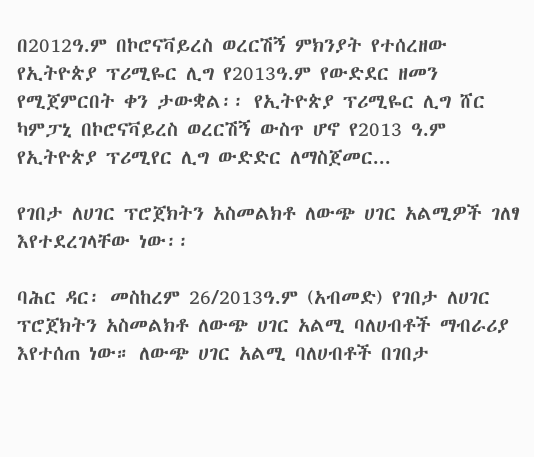በ2012ዓ.ም በኮሮናቫይረስ ወረርሽኝ ምክንያት የተሰረዘው የኢትዮጵያ ፕሪሚዬር ሊግ የ2013ዓ.ም የውድደር ዘመን የሚጀምርበት ቀን ታውቋል፡፡ የኢትዮጵያ ፕሪሚዬር ሊግ ሸር ካምፓኒ በኮሮናቫይረስ ወረርሽኝ ውስጥ ሆኖ የ2013 ዓ.ም የኢትዮጵያ ፕሪሚየር ሊግ ውድድር ለማስጀመር...

የገበታ ለሀገር ፕሮጀክትን አስመልክቶ ለውጭ ሀገር አልሚዎች ገለፃ እየተደረገላቸው ነው፡፡

ባሕር ዳር፡ መስከረም 26/2013ዓ.ም (አብመድ) የገበታ ለሀገር ፕሮጀክትን አስመልክቶ ለውጭ ሀገር አልሚ ባለሀብቶች ማብራሪያ እየተሰጠ ነው። ለውጭ ሀገር አልሚ ባለሀብቶች በገበታ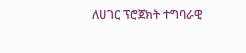ለሀገር ፕሮጀክት ተግባራዊ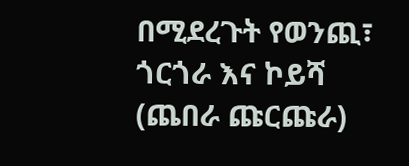በሚደረጉት የወንጪ፣ ጎርጎራ እና ኮይሻ (ጨበራ ጩርጩራ)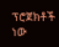ፕሮጀክቶች ነው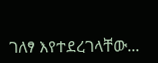ገለፃ እየተደረገላቸው...